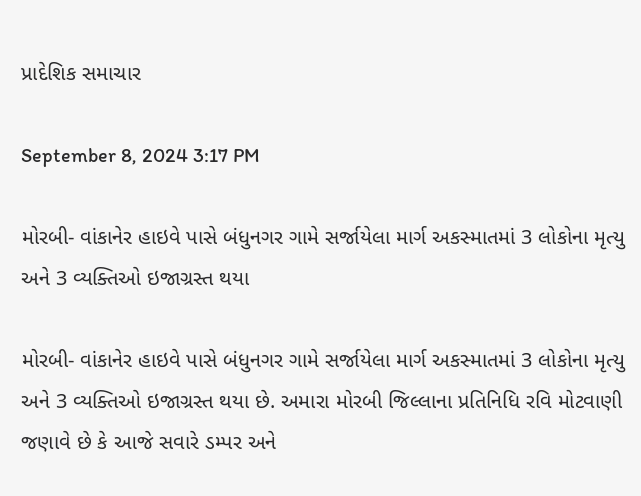પ્રાદેશિક સમાચાર

September 8, 2024 3:17 PM

મોરબી- વાંકાનેર હાઇવે પાસે બંધુનગર ગામે સર્જાયેલા માર્ગ અકસ્માતમાં 3 લોકોના મૃત્યુ અને 3 વ્યક્તિઓ ઇજાગ્રસ્ત થયા

મોરબી- વાંકાનેર હાઇવે પાસે બંધુનગર ગામે સર્જાયેલા માર્ગ અકસ્માતમાં 3 લોકોના મૃત્યુ અને 3 વ્યક્તિઓ ઇજાગ્રસ્ત થયા છે. અમારા મોરબી જિલ્લાના પ્રતિનિધિ રવિ મોટવાણી જણાવે છે કે આજે સવારે ડમ્પર અને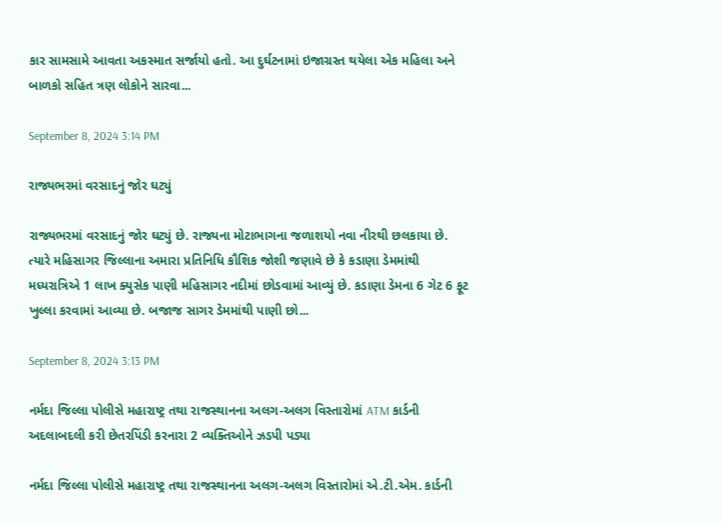કાર સામસામે આવતા અકસ્માત સર્જાયો હતો. આ દુર્ઘટનામાં ઇજાગ્રસ્ત થયેલા એક મહિલા અને બાળકો સહિત ત્રણ લોકોને સારવા...

September 8, 2024 3:14 PM

રાજ્યભરમાં વરસાદનું જોર ઘટ્યું

રાજ્યભરમાં વરસાદનું જોર ઘટ્યું છે. રાજ્યના મોટાભાગના જળાશયો નવા નીરથી છલકાયા છે. ત્યારે મહિસાગર જિલ્લાના અમારા પ્રતિનિધિ કૌશિક જોશી જણાવે છે કે કડાણા ડેમમાંથી મધ્યરાત્રિએ 1 લાખ ક્યુસેક પાણી મહિસાગર નદીમાં છોડવામાં આવ્યું છે. કડાણા ડેમના 6 ગેટ 6 ફૂટ ખુલ્લા કરવામાં આવ્યા છે. બજાજ સાગર ડેમમાંથી પાણી છો...

September 8, 2024 3:13 PM

નર્મદા જિલ્લા પોલીસે મહારાષ્ટ્ર તથા રાજસ્થાનના અલગ-અલગ વિસ્તારોમાં ATM કાર્ડની અદલાબદલી કરી છેતરપિંડી કરનારા 2 વ્યક્તિઓને ઝડપી પડ્યા

નર્મદા જિલ્લા પોલીસે મહારાષ્ટ્ર તથા રાજસ્થાનના અલગ-અલગ વિસ્તારોમાં એ.ટી.એમ. કાર્ડની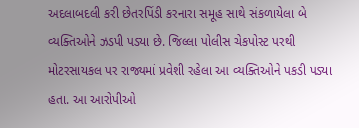અદલાબદલી કરી છેતરપિંડી કરનારા સમૂહ સાથે સંકળાયેલા બે વ્યક્તિઓને ઝડપી પડ્યા છે. જિલ્લા પોલીસ ચેકપોસ્ટ પરથી મોટરસાયકલ પર રાજ્યમાં પ્રવેશી રહેલા આ વ્યક્તિઓને પકડી પડ્યા હતા. આ આરોપીઓ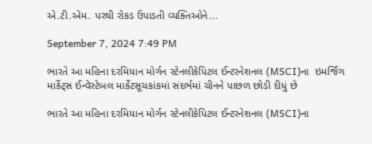એ.ટી.એમ. પરથી રોકડ ઉપાડતી વ્યક્તિઓને...

September 7, 2024 7:49 PM

ભારતે આ મહિના દરમિયાન મોર્ગન સ્ટેનલીકેપિટલ ઈન્ટરનેશનલ (MSCI)ના  ઇમર્જિંગ માર્કેટ્સ ઈન્વેસ્ટેબલ માર્કેટસૂચકાંકમાં સંદર્ભમાં ચીનને પાછળ છોડી દીધું છે

ભારતે આ મહિના દરમિયાન મોર્ગન સ્ટેનલીકેપિટલ ઈન્ટરનેશનલ (MSCI)ના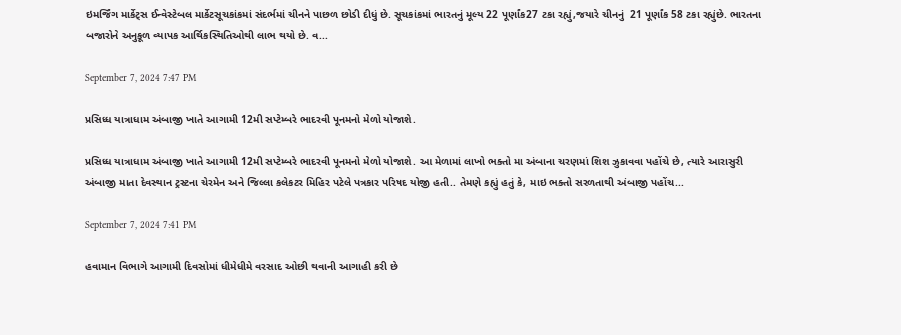ઇમર્જિંગ માર્કેટ્સ ઈન્વેસ્ટેબલ માર્કેટસૂચકાંકમાં સંદર્ભમાં ચીનને પાછળ છોડી દીધું છે. સૂચકાંકમાં ભારતનું મૂલ્ય 22 પૂર્ણાંક27 ટકા રહ્યું,જયારે ચીનનું  21 પૂર્ણાંક 58 ટકા રહ્યુંછે. ભારતના બજારોને અનુકૂળ વ્યાપક આર્થિકસ્થિતિઓથી લાભ થયો છે. વ...

September 7, 2024 7:47 PM

પ્રસિધ્ધ યાત્રાધામ અંબાજી ખાતે આગામી 12મી સપ્ટેમ્બરે ભાદરવી પૂનમનો મેળો યોજાશે.

પ્રસિધ્ધ યાત્રાધામ અંબાજી ખાતે આગામી 12મી સપ્ટેમ્બરે ભાદરવી પૂનમનો મેળો યોજાશે. આ મેળામાં લાખો ભક્તો મા અંબાના ચરણમાં શિશ ઝુકાવવા પહોંચે છે, ત્યારે આરાસુરી અંબાજી માતા દેવસ્થાન ટ્રસ્ટના ચેરમેન અને જિલ્લા કલેકટર મિહિર પટેલે પત્રકાર પરિષદ યોજી હતી.. તેમણે કહ્યું હતું કે, માઇ ભક્તો સરળતાથી અંબાજી પહોંચ...

September 7, 2024 7:41 PM

હવામાન વિભાગે આગામી દિવસોમાં ધીમેધીમે વરસાદ ઓછી થવાની આગાહી કરી છે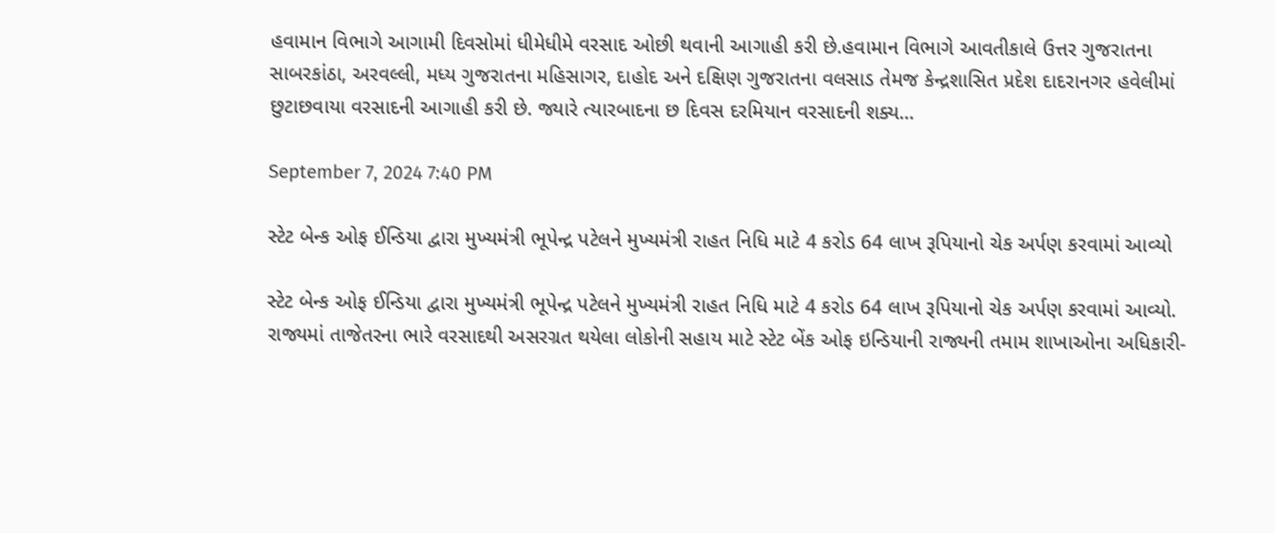હવામાન વિભાગે આગામી દિવસોમાં ધીમેધીમે વરસાદ ઓછી થવાની આગાહી કરી છે.હવામાન વિભાગે આવતીકાલે ઉત્તર ગુજરાતના સાબરકાંઠા, અરવલ્લી, મધ્ય ગુજરાતના મહિસાગર, દાહોદ અને દક્ષિણ ગુજરાતના વલસાડ તેમજ કેન્દ્રશાસિત પ્રદેશ દાદરાનગર હવેલીમાં છુટાછવાયા વરસાદની આગાહી કરી છે. જ્યારે ત્યારબાદના છ દિવસ દરમિયાન વરસાદની શક્ય...

September 7, 2024 7:40 PM

સ્ટેટ બેન્ક ઓફ ઈન્ડિયા દ્વારા મુખ્યમંત્રી ભૂપેન્દ્ર પટેલને મુખ્યમંત્રી રાહત નિધિ માટે 4 કરોડ 64 લાખ રૂપિયાનો ચેક અર્પણ કરવામાં આવ્યો

સ્ટેટ બેન્ક ઓફ ઈન્ડિયા દ્વારા મુખ્યમંત્રી ભૂપેન્દ્ર પટેલને મુખ્યમંત્રી રાહત નિધિ માટે 4 કરોડ 64 લાખ રૂપિયાનો ચેક અર્પણ કરવામાં આવ્યો. રાજ્યમાં તાજેતરના ભારે વરસાદથી અસરગ્રત થયેલા લોકોની સહાય માટે સ્ટેટ બેંક ઓફ ઇન્ડિયાની રાજ્યની તમામ શાખાઓના અધિકારી-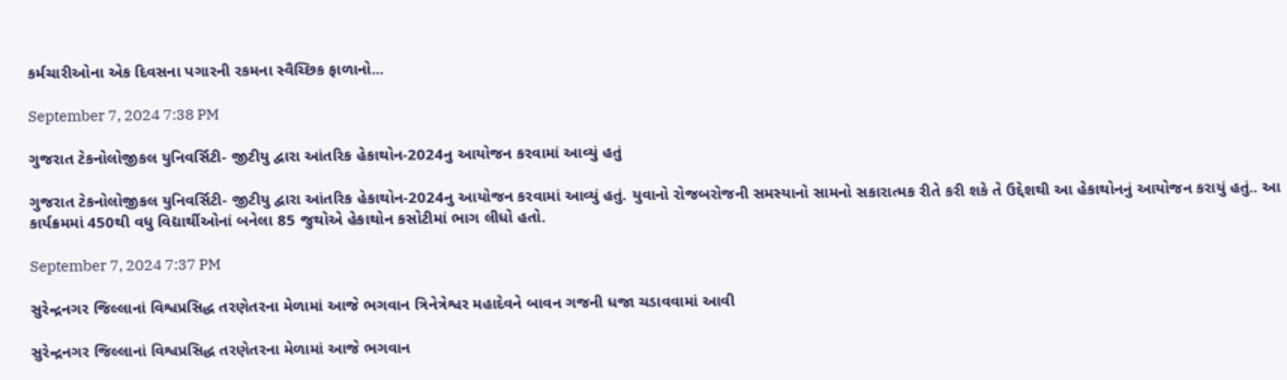કર્મચારીઓના એક દિવસના પગારની રકમના સ્વૈચ્છિક ફાળાનો...

September 7, 2024 7:38 PM

ગુજરાત ટેકનોલોજીકલ યુનિવર્સિટી- જીટીયુ દ્વારા આંતરિક હેકાથોન-2024નુ આયોજન કરવામાં આવ્યું હતું

ગુજરાત ટેકનોલોજીકલ યુનિવર્સિટી- જીટીયુ દ્વારા આંતરિક હેકાથોન-2024નુ આયોજન કરવામાં આવ્યું હતું. યુવાનો રોજબરોજની સમસ્યાનો સામનો સકારાત્મક રીતે કરી શકે તે ઉદ્દેશથી આ હેકાથોનનું આયોજન કરાયું હતું.. આ કાર્યક્રમમાં 450થી વધુ વિદ્યાર્થીઓનાં બનેલા 85 જુથોએ હેકાથોન કસોટીમાં ભાગ લીધો હતો.

September 7, 2024 7:37 PM

સુરેન્દ્રનગર જિલ્લાનાં વિશ્વપ્રસિદ્ધ તરણેતરના મેળામાં આજે ભગવાન ત્રિનેત્રેશ્વર મહાદેવને બાવન ગજની ધજા ચડાવવામાં આવી

સુરેન્દ્રનગર જિલ્લાનાં વિશ્વપ્રસિદ્ધ તરણેતરના મેળામાં આજે ભગવાન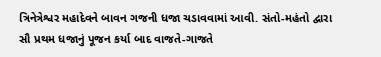ત્રિનેત્રેશ્વર મહાદેવને બાવન ગજની ધજા ચડાવવામાં આવી. સંતો-મહંતો દ્વારા સૌ પ્રથમ ધજાનું પૂજન કર્યા બાદ વાજતે-ગાજતે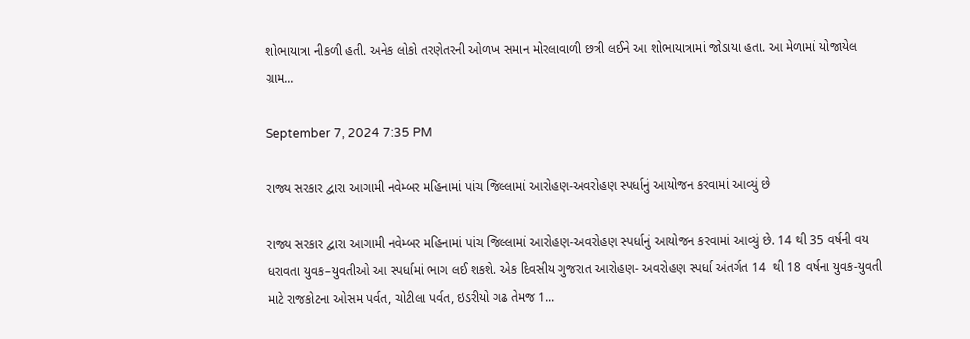શોભાયાત્રા નીકળી હતી. અનેક લોકો તરણેતરની ઓળખ સમાન મોરલાવાળી છત્રી લઈને આ શોભાયાત્રામાં જોડાયા હતા. આ મેળામાં યોજાયેલ ગ્રામ...

September 7, 2024 7:35 PM

રાજ્ય સરકાર દ્વારા આગામી નવેમ્બર મહિનામાં પાંચ જિલ્લામાં આરોહણ-અવરોહણ સ્પર્ધાનું આયોજન કરવામાં આવ્યું છે

રાજ્ય સરકાર દ્વારા આગામી નવેમ્બર મહિનામાં પાંચ જિલ્લામાં આરોહણ-અવરોહણ સ્પર્ધાનું આયોજન કરવામાં આવ્યું છે. 14 થી 35 વર્ષની વય ધરાવતા યુવક–યુવતીઓ આ સ્પર્ધામાં ભાગ લઈ શકશે. એક દિવસીય ગુજરાત આરોહણ- અવરોહણ સ્પર્ધા અંતર્ગત 14  થી 18 વર્ષના યુવક-યુવતી માટે રાજકોટના ઓસમ પર્વત, ચોટીલા પર્વત, ઇડરીયો ગઢ તેમજ 1...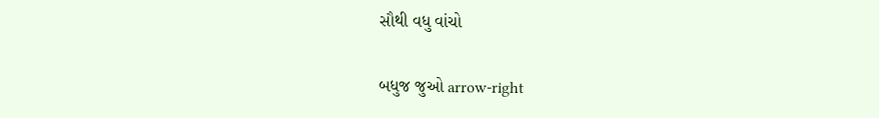સૌથી વધુ વાંચો

બધુજ જુઓ arrow-right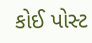કોઈ પોસ્ટ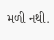મળી નથી.